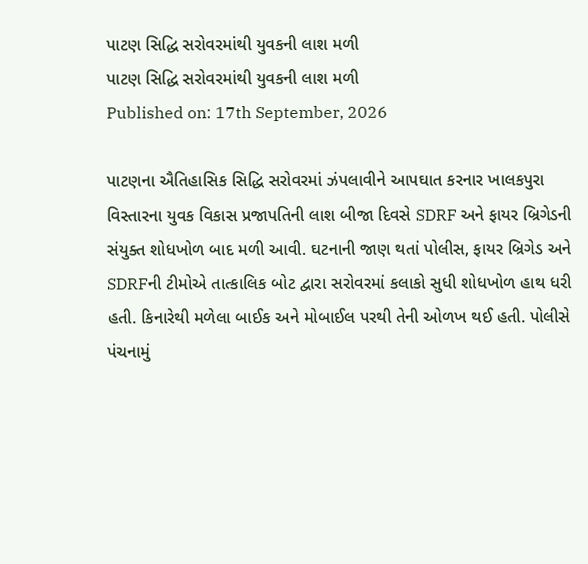પાટણ સિદ્ધિ સરોવરમાંથી યુવકની લાશ મળી
પાટણ સિદ્ધિ સરોવરમાંથી યુવકની લાશ મળી
Published on: 17th September, 2026

પાટણના ઐતિહાસિક સિદ્ધિ સરોવરમાં ઝંપલાવીને આપઘાત કરનાર ખાલકપુરા વિસ્તારના યુવક વિકાસ પ્રજાપતિની લાશ બીજા દિવસે SDRF અને ફાયર બ્રિગેડની સંયુક્ત શોધખોળ બાદ મળી આવી. ઘટનાની જાણ થતાં પોલીસ, ફાયર બ્રિગેડ અને SDRFની ટીમોએ તાત્કાલિક બોટ દ્વારા સરોવરમાં કલાકો સુધી શોધખોળ હાથ ધરી હતી. કિનારેથી મળેલા બાઈક અને મોબાઈલ પરથી તેની ઓળખ થઈ હતી. પોલીસે પંચનામું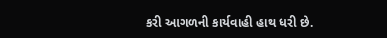કરી આગળની કાર્યવાહી હાથ ધરી છે.